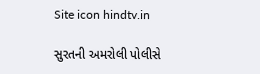Site icon hindtv.in

સુરતની અમરોલી પોલીસે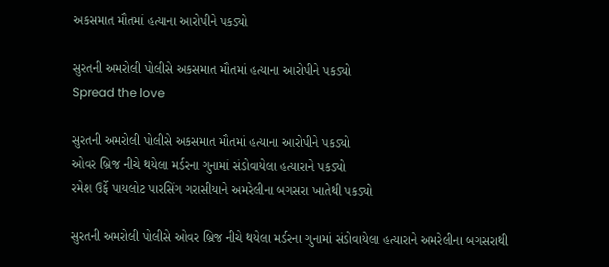અકસમાત મૌતમાં હત્યાના આરોપીને પકડ્યો

સુરતની અમરોલી પોલીસે અકસમાત મૌતમાં હત્યાના આરોપીને પકડ્યો
Spread the love

સુરતની અમરોલી પોલીસે અકસમાત મૌતમાં હત્યાના આરોપીને પકડ્યો
ઓવર બ્રિજ નીચે થયેલા મર્ડરના ગુનામાં સંડોવાયેલા હત્યારાને પકડ્યો
રમેશ ઉર્ફે પાયલોટ પારસિંગ ગરાસીયાને અમરેલીના બગસરા ખાતેથી પકડ્યો

સુરતની અમરોલી પોલીસે ઓવર બ્રિજ નીચે થયેલા મર્ડરના ગુનામાં સંડોવાયેલા હત્યારાને અમરેલીના બગસરાથી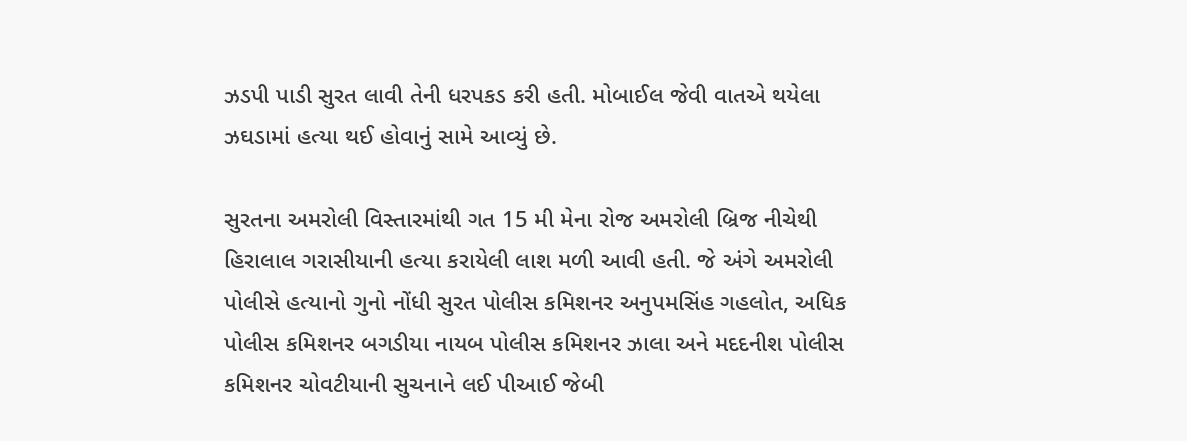ઝડપી પાડી સુરત લાવી તેની ધરપકડ કરી હતી. મોબાઈલ જેવી વાતએ થયેલા ઝઘડામાં હત્યા થઈ હોવાનું સામે આવ્યું છે.

સુરતના અમરોલી વિસ્તારમાંથી ગત 15 મી મેના રોજ અમરોલી બ્રિજ નીચેથી હિરાલાલ ગરાસીયાની હત્યા કરાયેલી લાશ મળી આવી હતી. જે અંગે અમરોલી પોલીસે હત્યાનો ગુનો નોંધી સુરત પોલીસ કમિશનર અનુપમસિંહ ગહલોત, અધિક પોલીસ કમિશનર બગડીયા નાયબ પોલીસ કમિશનર ઝાલા અને મદદનીશ પોલીસ કમિશનર ચોવટીયાની સુચનાને લઈ પીઆઈ જેબી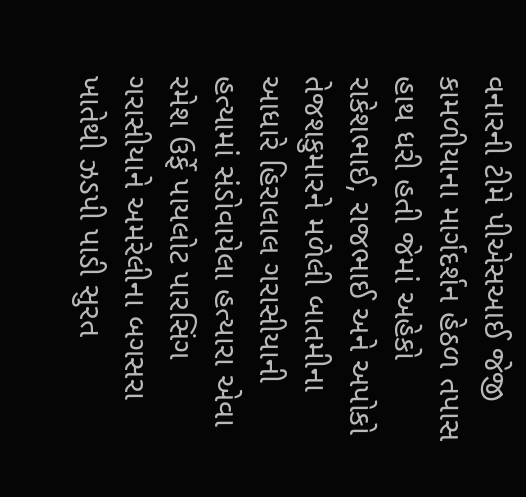વનારની ટીમે પીએસઆઈ જેજી કામળીયાના માર્ગદર્શન હેઠળ તપાસ હાથ ધરી હતી જેમાં અહેકો રાકેશભાઈ, રાજભાઈ અને અપોકો તેજશકુમારને મળેલી બાતમીના આધારે હિરાલાલ ગરાસીયાની હત્યામાં સંડોવાયેલા હત્યારા એવા રમેશ ઉર્ફે પાયલોટ પારસિંગ ગરાસીયાને અમરેલીના બગસરા ખાતેથી ઝડપી પાડી સુરત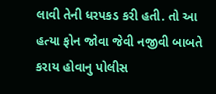લાવી તેની ધરપકડ કરી હતી. તો આ હત્યા ફોન જોવા જેવી નજીવી બાબતે કરાય હોવાનુ પોલીસ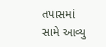તપાસમાં સામે આવ્યુ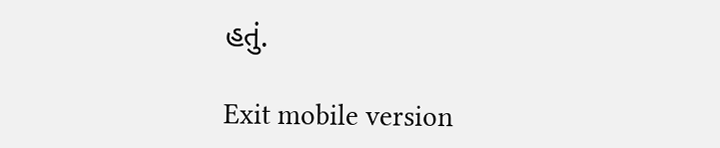હતું.

Exit mobile version